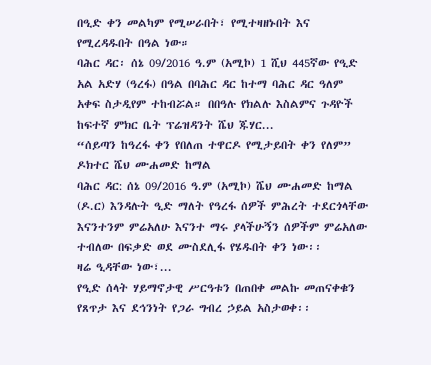በዒድ ቀን መልካም የሚሠራበት፣ የሚተዛዘኑበት እና የሚረዳዱበት በዓል ነው።
ባሕር ዳር፡ ሰኔ 09/2016 ዓ.ም (አሚኮ) 1 ሺህ 445ኛው የዒድ አል አድሃ (ዓረፋ) በዓል በባሕር ዳር ከተማ ባሕር ዳር ዓለም አቀፍ ስታዲየም ተከብሯል። በበዓሉ የክልሉ እስልምና ጉዳዮች ከፍተኛ ምክር ቤት ፕሬዝዳንት ሼህ ጁሃር...
“ሰይጣን ከዓረፋ ቀን የበለጠ ተዋርዶ የሚታይበት ቀን የለም” ዶክተር ሼህ ሙሐመድ ከማል
ባሕር ዳር: ሰኔ 09/2016 ዓ.ም (አሚኮ) ሼህ ሙሐመድ ከማል (ዶ.ር) እንዳሉት ዒድ ማለት የዓረፋ ሰዎች ምሕረት ተደርጎላቸው እናንተንም ምሬአለሁ እናንተ ማሩ ያላችሁኝን ሰዎችም ምሬአለው ተብለው በፍቃድ ወደ ሙስደሊፋ የሄዱበት ቀን ነው፡፡
ዛሬ ዒዳቸው ነው፣...
የዒድ ሰላት ሃይማኖታዊ ሥርዓቱን በጠበቀ መልኩ መጠናቀቁን የጸጥታ እና ደኅንነት የጋራ ግብረ ኃይል አስታወቀ፡፡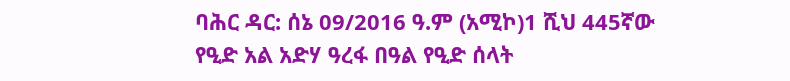ባሕር ዳር: ሰኔ 09/2016 ዓ.ም (አሚኮ)1 ሺህ 445ኛው የዒድ አል አድሃ ዓረፋ በዓል የዒድ ሰላት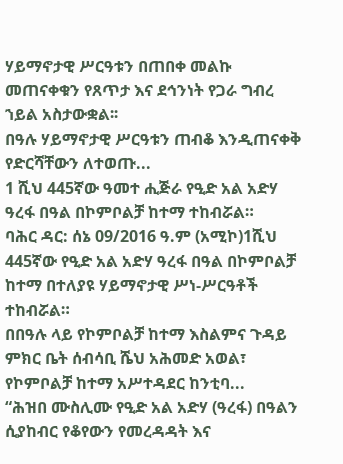ሃይማኖታዊ ሥርዓቱን በጠበቀ መልኩ መጠናቀቁን የጸጥታ እና ደኅንነት የጋራ ግብረ ኀይል አስታውቋል፡፡
በዓሉ ሃይማኖታዊ ሥርዓቱን ጠብቆ እንዲጠናቀቅ የድርሻቸውን ለተወጡ...
1 ሺህ 445ኛው ዓመተ ሒጅራ የዒድ አል አድሃ ዓረፋ በዓል በኮምቦልቻ ከተማ ተከብሯል።
ባሕር ዳር: ሰኔ 09/2016 ዓ.ም (አሚኮ)1ሺህ 445ኛው የዒድ አል አድሃ ዓረፋ በዓል በኮምቦልቻ ከተማ በተለያዩ ሃይማኖታዊ ሥነ-ሥርዓቶች ተከብሯል።
በበዓሉ ላይ የኮምቦልቻ ከተማ እስልምና ጉዳይ ምክር ቤት ሰብሳቢ ሼህ አሕመድ አወል፣ የኮምቦልቻ ከተማ አሥተዳደር ከንቲባ...
“ሕዝበ ሙስሊሙ የዒድ አል አድሃ (ዓረፋ) በዓልን ሲያከብር የቆየውን የመረዳዳት እና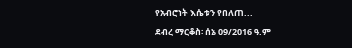የአብሮነት እሴቱን የበለጠ...
ደብረ ማርቆስ፡ ሰኔ 09/2016 ዓ.ም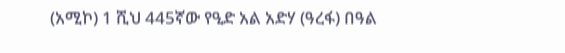(አሚኮ) 1 ሺህ 445ኛው የዒድ አል አድሃ (ዓረፋ) በዓል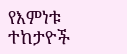የእምነቱ ተከታዮች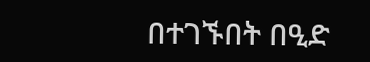በተገኙበት በዒድ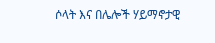ሶላት እና በሌሎች ሃይማኖታዊ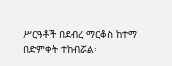ሥርዓቶች በደብረ ማርቆስ ከተማ በድምቀት ተከብሯል፡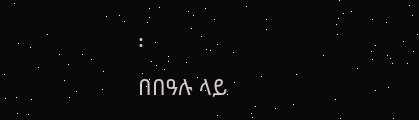፡
በበዓሉ ላይ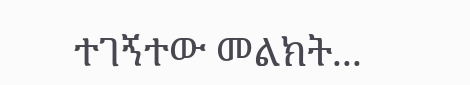ተገኝተው መልክት...